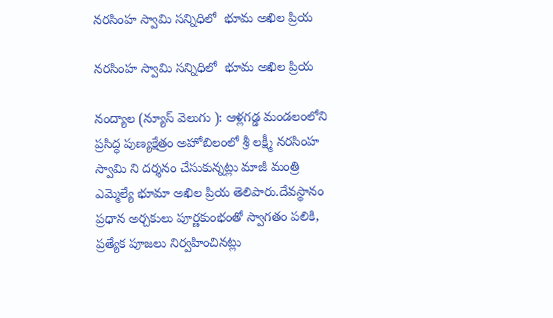నరసింహ స్వామి సన్నిధిలో  భూమ అఖిల ప్రియ

నరసింహ స్వామి సన్నిధిలో  భూమ అఖిల ప్రియ

నంద్యాల (న్యూస్ వెలుగు ): ఆళ్లగడ్డ మండలంలోని ప్రసిద్ధ పుణ్యక్షేత్రం అహోబిలంలో శ్రీ లక్ష్మీ నరసింహ స్వామి ని దర్శనం చేసుకున్నట్లు మాజీ మంత్రి ఎమ్మెల్యే భూమా అఖిల ప్రియ తెలిపారు.దేవస్థానం ప్రధాన అర్చకులు పూర్ణకుంభంతో స్వాగతం పలికి, ప్రత్యేక పూజలు నిర్వహించినట్లు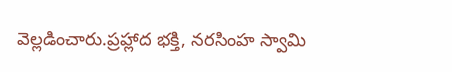వెల్లడించారు.ప్రహ్లాద భక్తి, నరసింహ స్వామి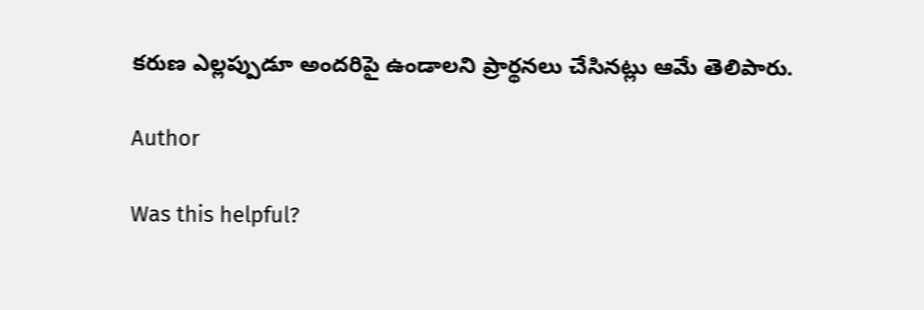కరుణ ఎల్లప్పుడూ అందరిపై ఉండాలని ప్రార్థనలు చేసినట్లు ఆమే తెలిపారు.

Author

Was this helpful?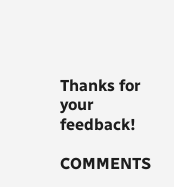Thanks for your feedback!

COMMENTS